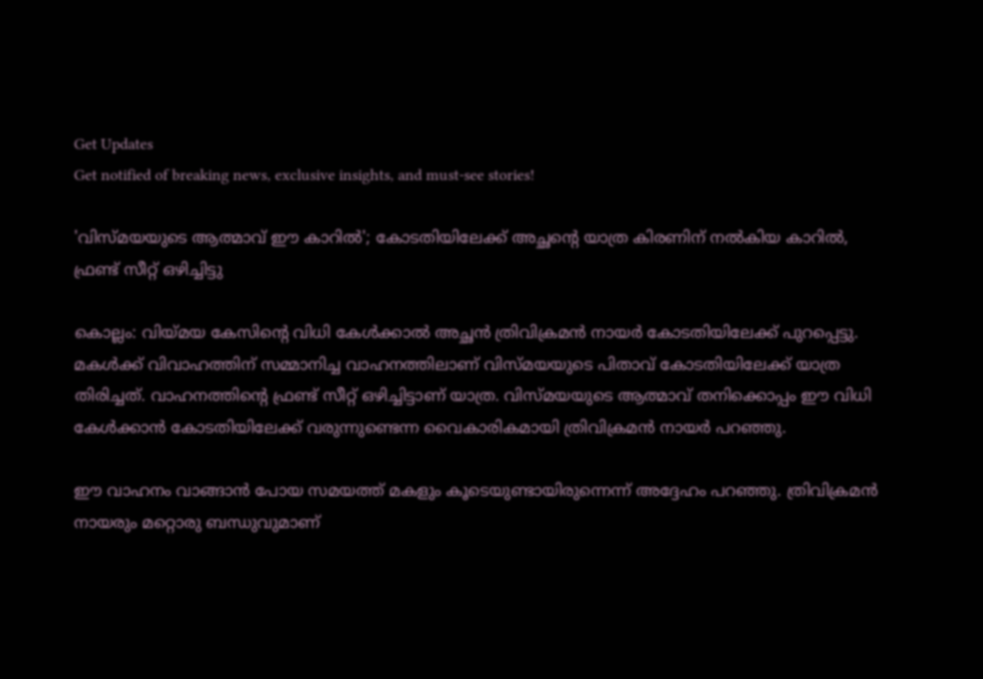Get Updates
Get notified of breaking news, exclusive insights, and must-see stories!

'വിസ്മയയുടെ ആത്മാവ് ഈ കാറിൽ'; കോടതിയിലേക്ക് അച്ഛന്റെ യാത്ര കിരണിന് നൽകിയ കാറിൽ, ഫ്രണ്ട് സീറ്റ് ഒഴിച്ചിട്ടു

കൊല്ലം: വിയ്മയ കേസിന്റെ വിധി കേള്‍ക്കാല്‍ അച്ഛന്‍ ത്രിവിക്രമന്‍ നായര്‍ കോടതിയിലേക്ക് പുറപ്പെട്ടു. മകള്‍ക്ക് വിവാഹത്തിന് സമ്മാനിച്ച വാഹനത്തിലാണ് വിസ്മയയുടെ പിതാവ് കോടതിയിലേക്ക് യാത്ര തിരിച്ചത്. വാഹനത്തിന്റെ ഫ്രണ്ട് സീറ്റ് ഒഴിച്ചിട്ടാണ് യാത്ര. വിസ്മയയുടെ ആത്മാവ് തനിക്കൊപ്പം ഈ വിധി കേള്‍ക്കാന്‍ കോടതിയിലേക്ക് വരുന്നുണ്ടെന്ന വൈകാരികമായി ത്രിവിക്രമന്‍ നായര്‍ പറഞ്ഞു.

ഈ വാഹനം വാങ്ങാന്‍ പോയ സമയത്ത് മകളും കൂടെയുണ്ടായിരുന്നെന്ന് അദ്ദേഹം പറഞ്ഞു. ത്രിവിക്രമന്‍ നായരും മറ്റൊരു ബന്ധുവുമാണ്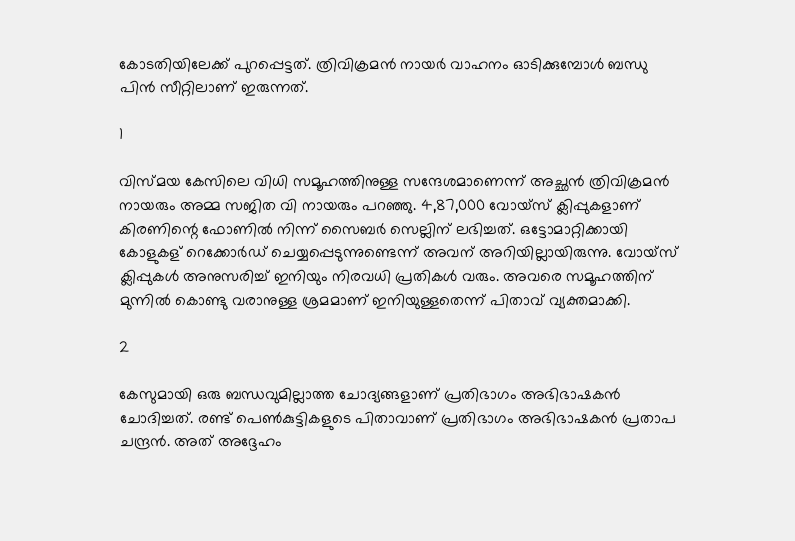കോടതിയിലേക്ക് പുറപ്പെട്ടത്. ത്രിവിക്രമന്‍ നായര്‍ വാഹനം ഓടിക്കുമ്പോള്‍ ബന്ധു പിന്‍ സീറ്റിലാണ് ഇരുന്നത്.

1

വിസ്മയ കേസിലെ വിധി സമൂഹത്തിനുള്ള സന്ദേശമാണെന്ന് അച്ഛന്‍ ത്രിവിക്രമന്‍ നായരും അമ്മ സജിത വി നായരും പറഞ്ഞു. 4,87,000 വോയ്‌സ് ക്ലിപ്പുകളാണ് കിരണിന്റെ ഫോണില്‍ നിന്ന് സൈബര്‍ സെല്ലിന് ലഭിച്ചത്. ഒട്ടോമാറ്റിക്കായി കോളുകള് റെക്കോര്‍ഡ് ചെയ്യപ്പെടുന്നുണ്ടെന്ന് അവന് അറിയില്ലായിരുന്നു. വോയ്‌സ് ക്ലിപ്പുകള്‍ അനുസരിച്ച് ഇനിയും നിരവധി പ്രതികള്‍ വരും. അവരെ സമൂഹത്തിന് മുന്നില്‍ കൊണ്ടു വരാനുള്ള ശ്രമമാണ് ഇനിയുള്ളതെന്ന് പിതാവ് വ്യക്തമാക്കി.

2

കേസുമായി ഒരു ബന്ധവുമില്ലാത്ത ചോദ്യങ്ങളാണ് പ്രതിഭാഗം അഭിഭാഷകന്‍ ചോദിച്ചത്. രണ്ട് പെണ്‍കുട്ടികളുടെ പിതാവാണ് പ്രതിഭാഗം അഭിഭാഷകന്‍ പ്രതാപ ചന്ദ്രന്‍. അത് അദ്ദേഹം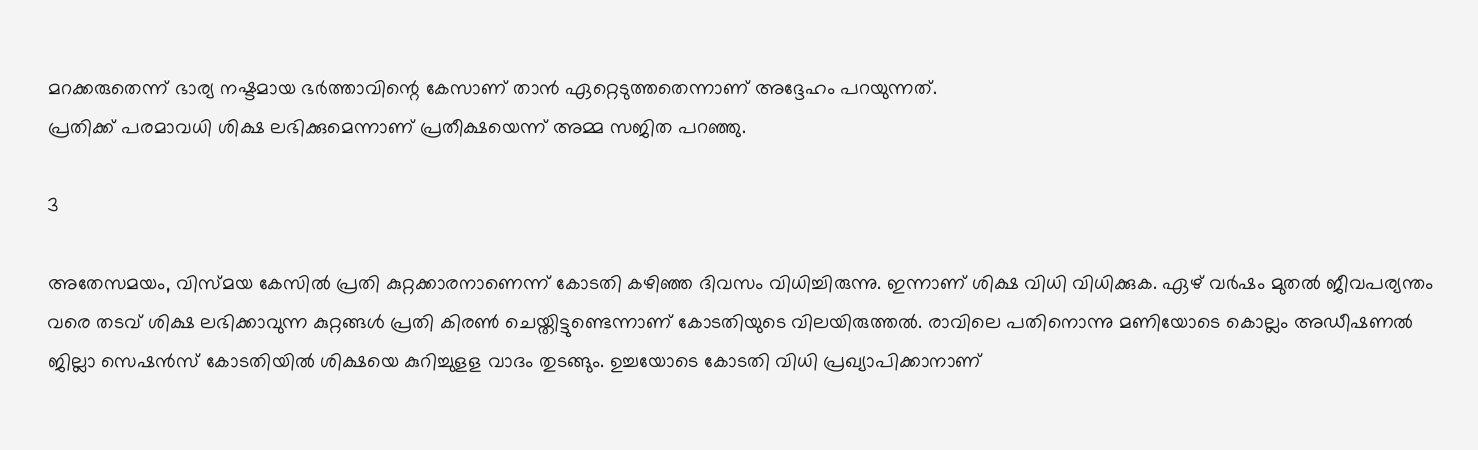മറക്കരുതെന്ന് ഭാര്യ നഷ്ടമായ ഭര്‍ത്താവിന്റെ കേസാണ് താന്‍ ഏറ്റെടുത്തതെന്നാണ് അദ്ദേഹം പറയുന്നത്.
പ്രതിക്ക് പരമാവധി ശിക്ഷ ലഭിക്കുമെന്നാണ് പ്രതീക്ഷയെന്ന് അമ്മ സജിത പറഞ്ഞു.

3

അതേസമയം, വിസ്മയ കേസില്‍ പ്രതി കുറ്റക്കാരനാണെന്ന് കോടതി കഴിഞ്ഞ ദിവസം വിധിച്ചിരുന്നു. ഇന്നാണ് ശിക്ഷ വിധി വിധിക്കുക. ഏഴ് വര്‍ഷം മുതല്‍ ജീവപര്യന്തം വരെ തടവ് ശിക്ഷ ലഭിക്കാവുന്ന കുറ്റങ്ങള്‍ പ്രതി കിരണ്‍ ചെയ്തിട്ടുണ്ടെന്നാണ് കോടതിയുടെ വിലയിരുത്തല്‍. രാവിലെ പതിനൊന്നു മണിയോടെ കൊല്ലം അഡീഷണല്‍ ജില്ലാ സെഷന്‍സ് കോടതിയില്‍ ശിക്ഷയെ കുറിച്ചുളള വാദം തുടങ്ങും. ഉച്ചയോടെ കോടതി വിധി പ്രഖ്യാപിക്കാനാണ്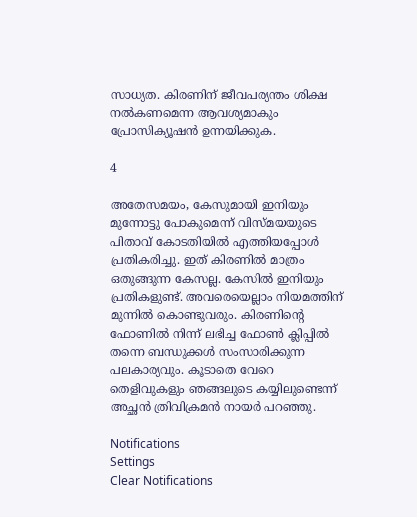സാധ്യത. കിരണിന് ജീവപര്യന്തം ശിക്ഷ നല്‍കണമെന്ന ആവശ്യമാകും പ്രോസിക്യൂഷന്‍ ഉന്നയിക്കുക.

4

അതേസമയം, കേസുമായി ഇനിയും മുന്നോട്ടു പോകുമെന്ന് വിസ്മയയുടെ പിതാവ് കോടതിയില്‍ എത്തിയപ്പോള്‍ പ്രതികരിച്ചു. ഇത് കിരണില്‍ മാത്രം ഒതുങ്ങുന്ന കേസല്ല. കേസില്‍ ഇനിയും പ്രതികളുണ്ട്. അവരെയെല്ലാം നിയമത്തിന് മുന്നില്‍ കൊണ്ടുവരും. കിരണിന്റെ ഫോണില്‍ നിന്ന് ലഭിച്ച ഫോണ്‍ ക്ലിപ്പില്‍ തന്നെ ബന്ധുക്കള്‍ സംസാരിക്കുന്ന പലകാര്യവും. കൂടാതെ വേറെ തെളിവുകളും ഞങ്ങലുടെ കയ്യിലുണ്ടെന്ന് അച്ഛന്‍ ത്രിവിക്രമന്‍ നായര്‍ പറഞ്ഞു.

Notifications
Settings
Clear Notifications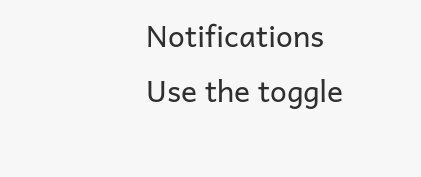Notifications
Use the toggle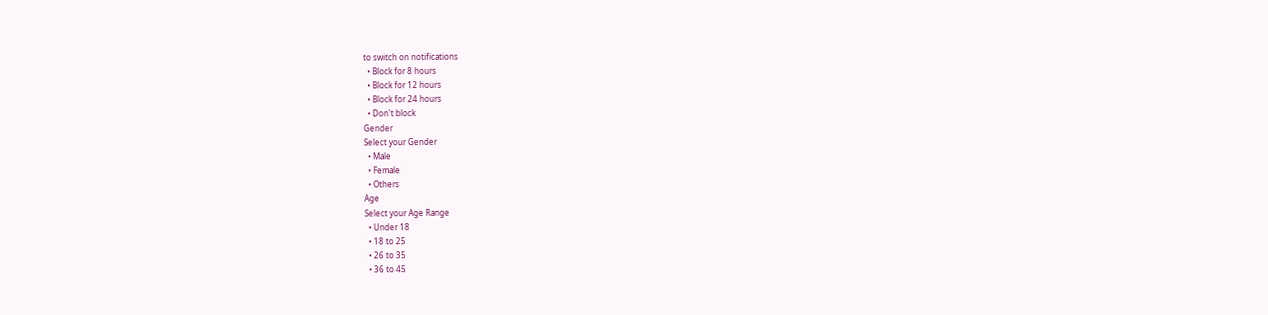to switch on notifications
  • Block for 8 hours
  • Block for 12 hours
  • Block for 24 hours
  • Don't block
Gender
Select your Gender
  • Male
  • Female
  • Others
Age
Select your Age Range
  • Under 18
  • 18 to 25
  • 26 to 35
  • 36 to 45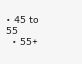• 45 to 55
  • 55+